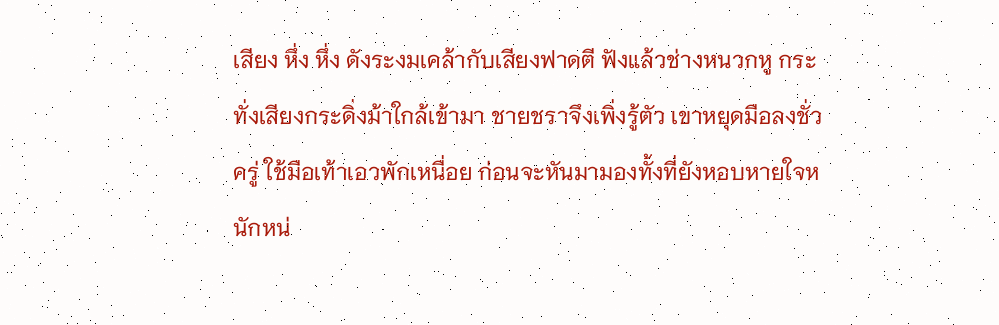เสียง หึ่ง หึ่ง ดังระงมเคล้ากับเสียงฟาดตี ฟังแล้วช่างหนวกหู กระทั่งเสียงกระดิ่งม้าใกล้เข้ามา ชายชราจึงเพิ่งรู้ตัว เขาหยุดมือลงชั่วครู่ ใช้มือเท้าเอวพักเหนื่อย ก่อนจะหันมามองทั้งที่ยังหอบหายใจหนักหน่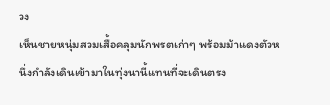วง
เห็นชายหนุ่มสวมเสื้อคลุมนักพรตเก่าๆ พร้อมม้าแดงตัวหนึ่งกำลังเดินเข้ามาในทุ่งนานี้แทนที่จะเดินตรง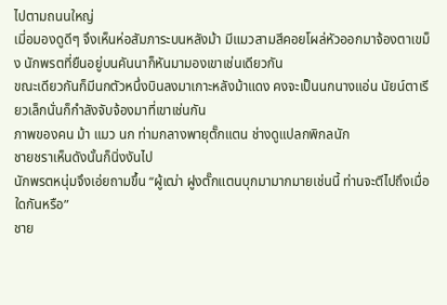ไปตามถนนใหญ่
เมี่อมองดูดีๆ จึงเห็นห่อสัมภาระบนหลังม้า มีแมวสามสีคอยโผล่หัวออกมาจ้องตาเขม็ง นักพรตที่ยืนอยู่บนคันนาก็หันมามองเขาเช่นเดียวกัน
ขณะเดียวกันก็มีนกตัวหนึ่งบินลงมาเกาะหลังม้าแดง คงจะเป็นนกนางแอ่น นัยน์ตาเรียวเล็กนั่นก็กำลังจับจ้องมาที่เขาเช่นกัน
ภาพของคน ม้า แมว นก ท่ามกลางพายุตั๊กแตน ช่างดูแปลกพิกลนัก
ชายชราเห็นดังนั้นก็นิ่งงันไป
นักพรตหนุ่มจึงเอ่ยถามขึ้น “ผู้เฒ่า ฝูงตั๊กแตนบุกมามากมายเช่นนี้ ท่านจะตีไปถึงเมื่อใดกันหรือ”
ชาย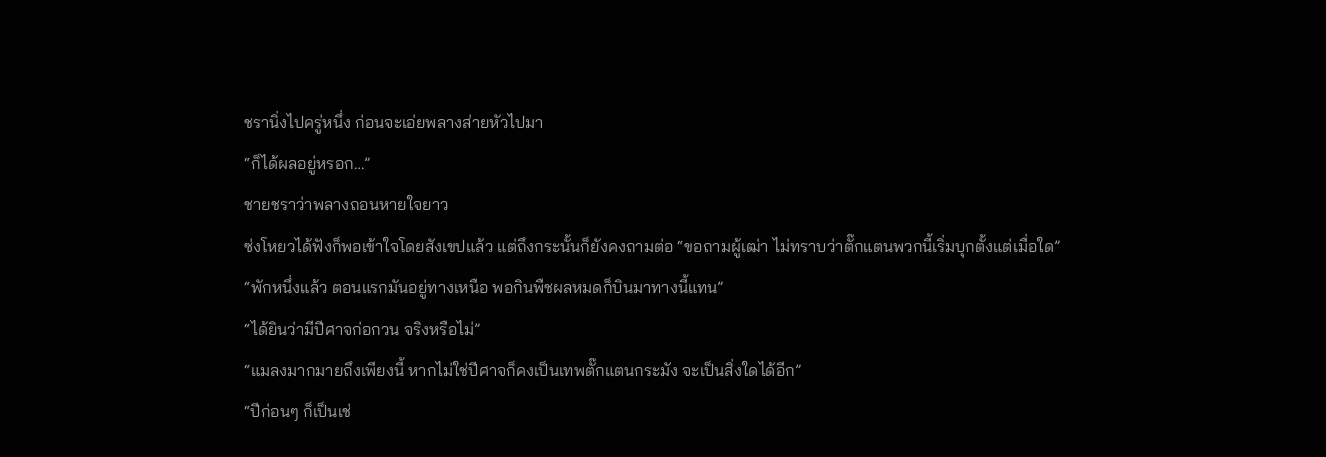ชรานิ่งไปครู่หนึ่ง ก่อนจะเอ่ยพลางส่ายหัวไปมา
“ก็ได้ผลอยู่หรอก…”
ชายชราว่าพลางถอนหายใจยาว
ซ่งโหยวได้ฟังก็พอเข้าใจโดยสังเขปแล้ว แต่ถึงกระนั้นก็ยังคงถามต่อ “ขอถามผู้เฒ่า ไม่ทราบว่าตั๊กแตนพวกนี้เริ่มบุกตั้งแต่เมื่อใด”
“พักหนึ่งแล้ว ตอนแรกมันอยู่ทางเหนือ พอกินพืชผลหมดก็บินมาทางนี้แทน”
“ได้ยินว่ามีปีศาจก่อกวน จริงหรือไม่”
“แมลงมากมายถึงเพียงนี้ หากไม่ใช่ปีศาจก็คงเป็นเทพตั๊กแตนกระมัง จะเป็นสิ่งใดได้อีก”
“ปีก่อนๆ ก็เป็นเช่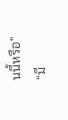นนี้หรือ”
“มี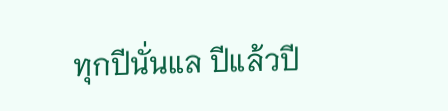ทุกปีนั่นแล ปีแล้วปี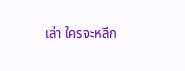เล่า ใครจะหลีก